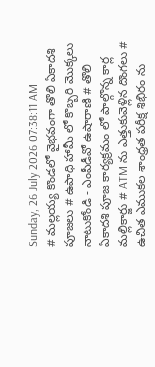Sunday, 26 July 2026 07:38:11 AM
# మల్లయ్య కొండలో వైభవంగా తొలి ఏకాదశి పూజలు # ఉపాధి హామీ లో కొబ్బరి మొక్కలు నాటుకోండి - ఎంపీడీవో ఉషారాణి # తొలి ఏకాదశి పూజ కార్యక్రమం లో పాల్గొన్న కార్ల మల్లికార్జు # ATM ను ఎత్తుకువెళ్లిన దొంగలు # ఉచిత ఎముకల శాంధ్రత పరీక్ష శిభిరం ను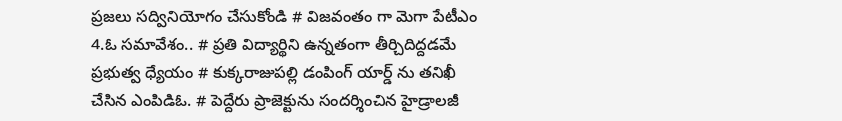ప్రజలు సద్వినియోగం చేసుకోండి # విజవంతం గా మెగా పేటీఎం 4.ఓ సమావేశం.. # ప్రతి విద్యార్థిని ఉన్నతంగా తీర్చిదిద్దడమే ప్రభుత్వ ధ్యేయం # కుక్కరాజుపల్లి డంపింగ్ యార్డ్ ను తనిఖీ చేసిన ఎంపిడిఓ. # పెద్దేరు ప్రాజెక్టును సందర్శించిన హైడ్రాలజీ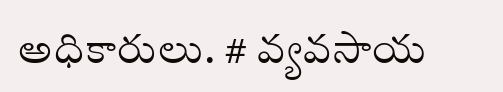అధికారులు. # వ్యవసాయ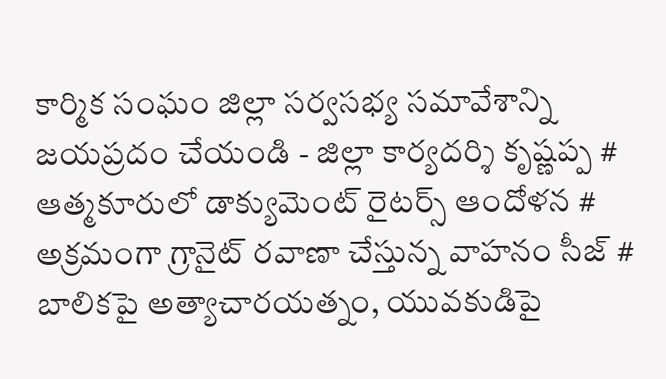కార్మిక సంఘం జిల్లా సర్వసభ్య సమావేశాన్ని జయప్రదం చేయండి - జిల్లా కార్యదర్శి కృష్ణప్ప # ఆత్మకూరులో డాక్యుమెంట్ రైటర్స్ ఆందోళన # అక్రమంగా గ్రానైట్ రవాణా చేస్తున్న వాహనం సీజ్ # బాలికపై అత్యాచారయత్నం, యువకుడిపై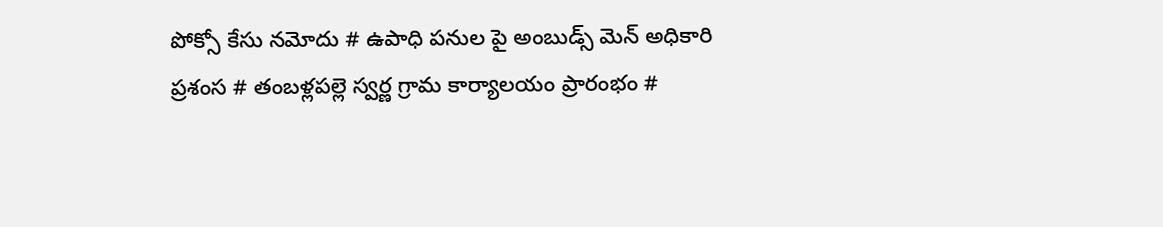పోక్సో కేసు నమోదు # ఉపాధి పనుల పై అంబుడ్స్ మెన్ అధికారి ప్రశంస # తంబళ్లపల్లె స్వర్ణ గ్రామ కార్యాలయం ప్రారంభం #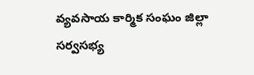వ్యవసాయ కార్మిక సంఘం జిల్లా సర్వసభ్య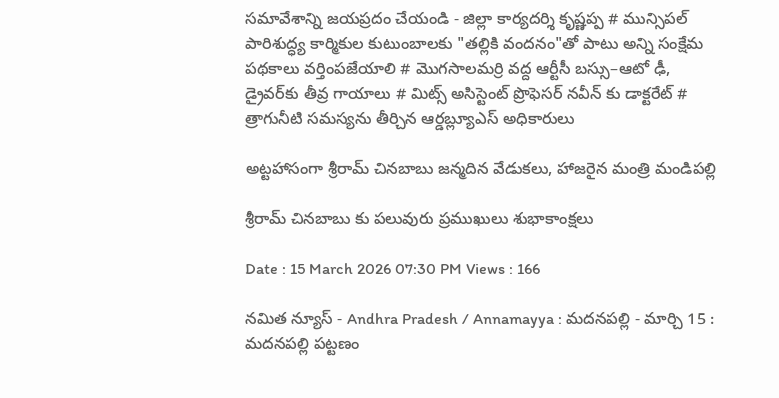సమావేశాన్ని జయప్రదం చేయండి - జిల్లా కార్యదర్శి కృష్ణప్ప # మున్సిపల్ పారిశుద్ధ్య కార్మికుల కుటుంబాలకు "తల్లికి వందనం"తో పాటు అన్ని సంక్షేమ పథకాలు వర్తింపజేయాలి # మొగసాలమర్రి వద్ద ఆర్టీసీ బస్సు–ఆటో ఢీ, డ్రైవర్‌కు తీవ్ర గాయాలు # మిట్స్ అసిస్టెంట్ ప్రొఫెసర్‌ నవీన్ కు డాక్టరేట్ # త్రాగునీటి సమస్యను తీర్చిన ఆర్డబ్ల్యూఎస్ అధికారులు

అట్టహాసంగా శ్రీరామ్ చినబాబు జన్మదిన వేడుకలు, హాజరైన మంత్రి మండిపల్లి

శ్రీరామ్ చినబాబు కు పలువురు ప్రముఖులు శుభాకాంక్షలు

Date : 15 March 2026 07:30 PM Views : 166

నమిత న్యూస్ - Andhra Pradesh / Annamayya : మదనపల్లి - మార్చి 15 : మదనపల్లి పట్టణం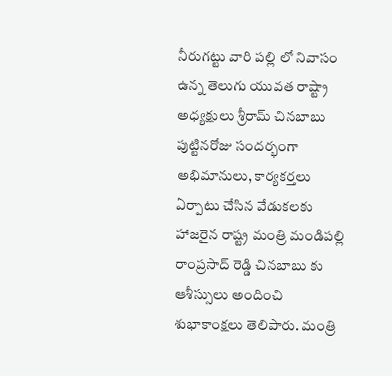నీరుగట్టు వారి పల్లి లో నివాసం ఉన్న తెలుగు యువత రాష్ట్రా అధ్యక్షులు శ్రీరామ్ చినబాబు పుట్టినరోజు సందర్భంగా అభిమానులు, కార్యకర్తలు ఏర్పాటు చేసిన వేడుకలకు హాజరైన రాష్ట్ర మంత్రి మండిపల్లి రాంప్రసాద్ రెడ్డి చినబాబు కు ఆశీస్సులు అందించి శుభాకాంక్షలు తెలిపారు. మంత్రి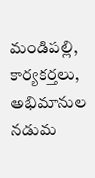మండిపల్లి, కార్యకర్తలు, అభిమానుల నడుమ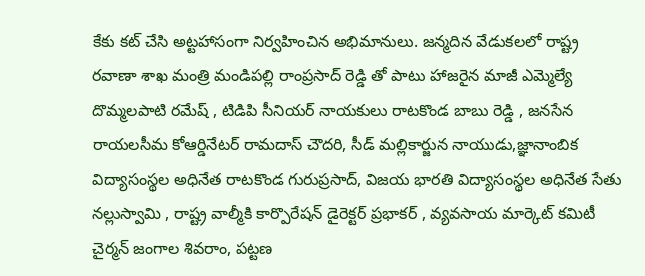కేకు కట్ చేసి అట్టహాసంగా నిర్వహించిన అభిమానులు. జన్మదిన వేడుకలలో రాష్ట్ర రవాణా శాఖ మంత్రి మండిపల్లి రాంప్రసాద్ రెడ్డి తో పాటు హాజరైన మాజీ ఎమ్మెల్యే దొమ్మలపాటి రమేష్ , టిడిపి సీనియర్ నాయకులు రాటకొండ బాబు రెడ్డి , జనసేన రాయలసీమ కోఆర్డినేటర్ రామదాస్ చౌదరి, సీడ్ మల్లికార్జున నాయుడు,జ్ఞానాంబిక విద్యాసంస్థల అధినేత రాటకొండ గురుప్రసాద్, విజయ భారతి విద్యాసంస్థల అధినేత సేతు నల్లుస్వామి , రాష్ట్ర వాల్మీకి కార్పొరేషన్ డైరెక్టర్ ప్రభాకర్ , వ్యవసాయ మార్కెట్ కమిటీ చైర్మన్ జంగాల శివరాం, పట్టణ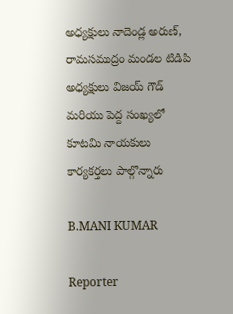అధ్యక్షులు నాదెండ్ల అరుణ్, రామసముద్రం మండల టిడిపి అధ్యక్షులు విజయ్ గౌడ్ మరియు పెద్ద సంఖ్యలో కూటమి నాయకులు కార్యకర్తలు పాల్గొన్నారు

B.MANI KUMAR

Reporter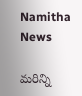Namitha News

మరిన్ని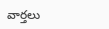వార్తలు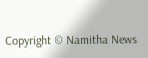Copyright © Namitha News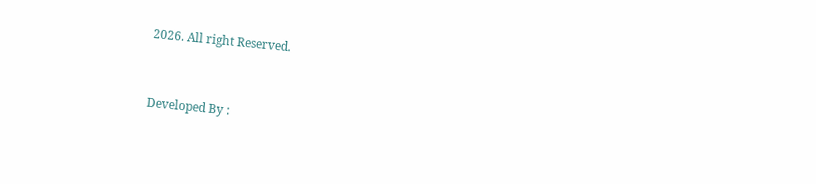2026. All right Reserved.



Developed By :